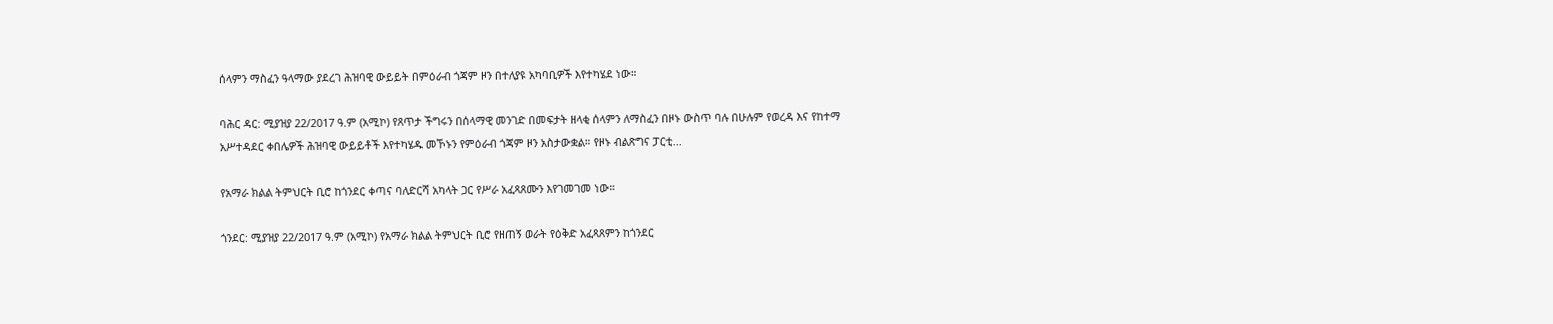ሰላምን ማስፈን ዓላማው ያደረገ ሕዝባዊ ውይይት በምዕራብ ጎጃም ዞን በተለያዩ አካባቢዎች እየተካሄደ ነው።

ባሕር ዳር: ሚያዝያ 22/2017 ዓ.ም (አሚኮ) የጸጥታ ችግሩን በሰላማዊ መንገድ በመፍታት ዘላቂ ሰላምን ለማስፈን በዞኑ ውስጥ ባሉ በሁሉም የወረዳ እና የከተማ አሥተዳደር ቀበሌዎች ሕዝባዊ ውይይቶች እየተካሄዱ መኾኑን የምዕራብ ጎጃም ዞን አስታውቋል። የዞኑ ብልጽግና ፓርቲ...

የአማራ ክልል ትምህርት ቢሮ ከጎንደር ቀጣና ባለድርሻ አካላት ጋር የሥራ አፈጻጸሙን እየገመገመ ነው።

ጎንደር: ሚያዝያ 22/2017 ዓ.ም (አሚኮ) የአማራ ክልል ትምህርት ቢሮ የዘጠኝ ወራት የዕቅድ አፈጻጸምን ከጎንደር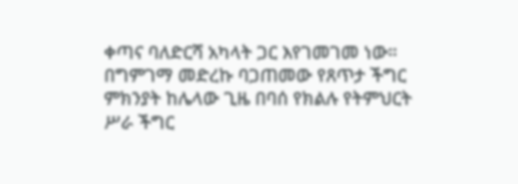ቀጣና ባለድርሻ አካላት ጋር እየገመገመ ነው። በግምገማ መድረኩ ባጋጠመው የጸጥታ ችግር ምክንያት ከሌላው ጊዜ በባሰ የክልሉ የትምህርት ሥራ ችግር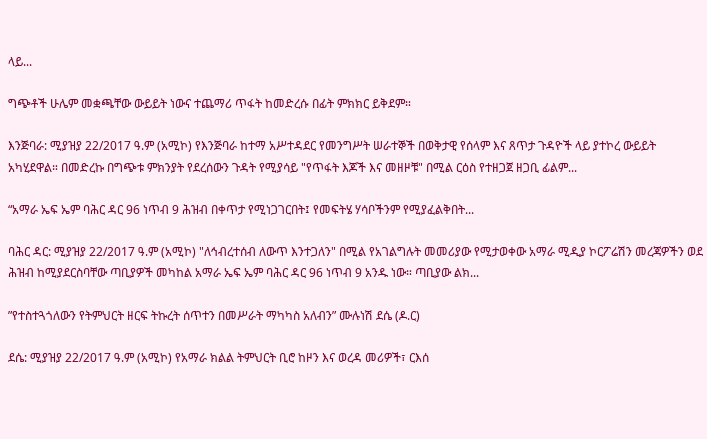ላይ...

ግጭቶች ሁሌም መቋጫቸው ውይይት ነውና ተጨማሪ ጥፋት ከመድረሱ በፊት ምክክር ይቅደም።

እንጅባራ: ሚያዝያ 22/2017 ዓ.ም (አሚኮ) የእንጅባራ ከተማ አሥተዳደር የመንግሥት ሠራተኞች በወቅታዊ የሰላም እና ጸጥታ ጉዳዮች ላይ ያተኮረ ውይይት አካሂደዋል። በመድረኩ በግጭቱ ምክንያት የደረሰውን ጉዳት የሚያሳይ "የጥፋት እጆች እና መዘዞቹ" በሚል ርዕስ የተዘጋጀ ዘጋቢ ፊልም...

“አማራ ኤፍ ኤም ባሕር ዳር 96 ነጥብ 9 ሕዝብ በቀጥታ የሚነጋገርበት፤ የመፍትሄ ሃሳቦችንም የሚያፈልቅበት...

ባሕር ዳር: ሚያዝያ 22/2017 ዓ.ም (አሚኮ) "ለኅብረተሰብ ለውጥ እንተጋለን" በሚል የአገልግሉት መመሪያው የሚታወቀው አማራ ሚዲያ ኮርፖሬሽን መረጃዎችን ወደ ሕዝብ ከሚያደርስባቸው ጣቢያዎች መካከል አማራ ኤፍ ኤም ባሕር ዳር 96 ነጥብ 9 አንዱ ነው። ጣቢያው ልክ...

”የተስተጓጎለውን የትምህርት ዘርፍ ትኩረት ሰጥተን በመሥራት ማካካስ አለብን” ሙሉነሽ ደሴ (ዶ.ር)

ደሴ: ሚያዝያ 22/2017 ዓ.ም (አሚኮ) የአማራ ክልል ትምህርት ቢሮ ከዞን እና ወረዳ መሪዎች፣ ርእሰ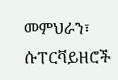መምህራን፣ ሱፐርቫይዘሮች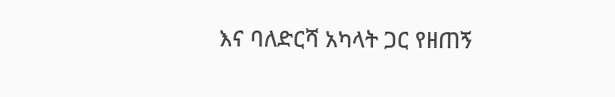እና ባለድርሻ አካላት ጋር የዘጠኝ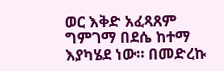ወር እቅድ አፈጻጸም ግምገማ በደሴ ከተማ እያካሄደ ነው። በመድረኩ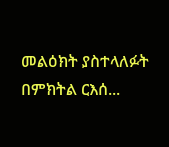መልዕክት ያስተላለፉት በምክትል ርእሰ...